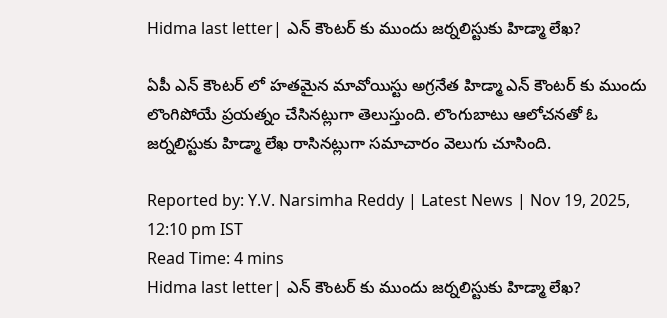Hidma last letter| ఎన్ కౌంటర్ కు ముందు జర్నలిస్టుకు హిడ్మా లేఖ?

ఏపీ ఎన్ కౌంటర్ లో హతమైన మావోయిస్టు అగ్రనేత హిడ్మా ఎన్ కౌంటర్ కు ముందు లొంగిపోయే ప్రయత్నం చేసినట్లుగా తెలుస్తుంది. లొంగుబాటు ఆలోచనతో ఓ జర్నలిస్టుకు హిడ్మా లేఖ రాసినట్లుగా సమాచారం వెలుగు చూసింది.

Reported by: Y.V. Narsimha Reddy | Latest News | Nov 19, 2025, 12:10 pm IST
Read Time: 4 mins
Hidma last letter| ఎన్ కౌంటర్ కు ముందు జర్నలిస్టుకు హిడ్మా లేఖ?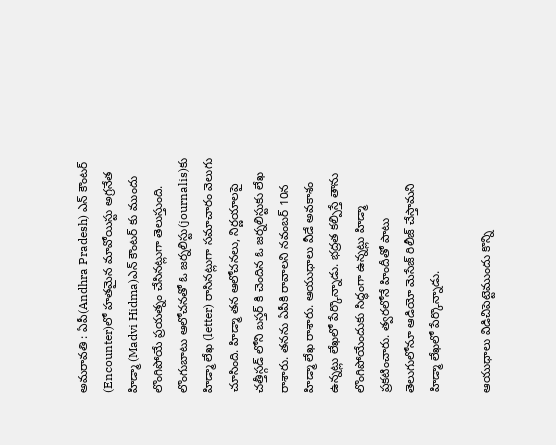అమరావతి : ఏపీ(Andhra Pradesh) ఎన్ కౌంటర్ (Encounter)లో హతమైన మావోయిస్టు అగ్రనేత హిడ్మా (Madvi Hidma)ఎన్ కౌంటర్ కు ముందు లొంగిపోయే ప్రయత్నం చేసినట్లుగా తెలుస్తుంది. లొంగుబాటు ఆలోచనతో ఓ జర్నలిస్టు(journalis)కు హిడ్మా లేఖ (letter) రాసినట్లుగా సమాచారం వెలుగు చూసింది. హిడ్మా తన ఆలోచనలు, నిర్ణయాలపై చత్తీస్గడ్ లోని బస్తర్ కి చెందిన ఓ జర్నలిస్టుకు లేఖ రాశారు. తనను ఏపీకి రావాలని నవంబర్ 10న హిడ్మా లేఖ రాశారు. ఆయుధాలు వీడే అవకాశం ఉన్నట్లు లేఖలో పేర్కొన్నాడు. భద్రత కల్పిస్తే తాను లొంగిపోయేందుకు సిద్ధంగా ఉన్నట్లు హిడ్మా ప్రకటించారు. త్వరలోనే హిందీతో పాటు తెలుగులోనూ ఆడియో మెసేజ్ రిలీజ్ చేస్తామని హిడ్మా లేఖలో పేర్కొన్నాడు.

ఆయుధాలు విడిచిపెట్టెముందు కొన్ని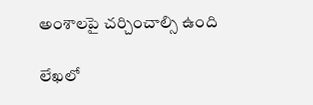అంశాలపై చర్చించాల్సి ఉంది

లేఖలో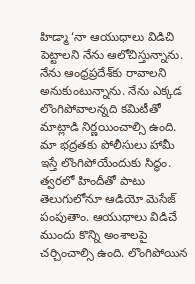హిడ్మా ‘నా ఆయుధాలు విడిచి పెట్టాలని నేను ఆలోచిస్తున్నాను. నేను ఆంధ్రప్రదేశ్‌కు రావాలని అనుకుంటున్నాను. నేను ఎక్కడ లొంగిపోవాలన్నది కమిటీతో మాట్లాడి నిర్ణయించాల్సి ఉంది. మా భద్రతకు పోలీసులు హామీ ఇస్తే లొంగిపోయేందుకు సిద్ధం. త్వరలో హిందీతో పాటు తెలుగులోనూ ఆడియో మెసేజ్ పంపుతాం. ఆయుధాలు విడిచే ముందు కొన్ని అంశాలపై చర్చించాల్సి ఉంది. లొంగిపోయిన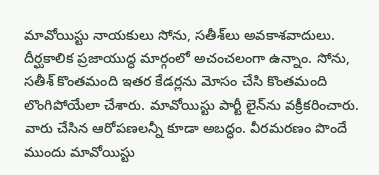మావోయిస్టు నాయకులు సోను, సతీశ్‌లు అవకాశవాదులు. దీర్ఘకాలిక ప్రజాయుద్ధ మార్గంలో అచంచలంగా ఉన్నాం. సోను, సతీశ్ కొంతమంది ఇతర కేడర్లను మోసం చేసి కొంతమంది లొంగిపోయేలా చేశారు. మావోయిస్టు పార్టీ లైన్‌ను వక్రీకరించారు. వారు చేసిన ఆరోపణలన్నీ కూడా అబద్ధం. వీరమరణం పొందే ముందు మావోయిస్టు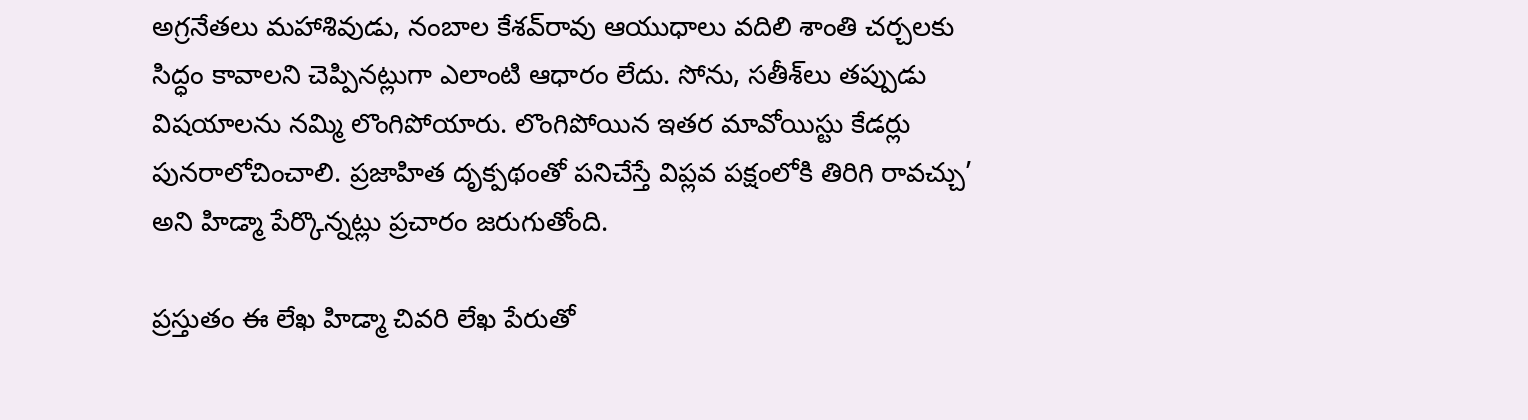అగ్రనేతలు మహాశివుడు, నంబాల కేశవ్‌రావు ఆయుధాలు వదిలి శాంతి చర్చలకు సిద్ధం కావాలని చెప్పినట్లుగా ఎలాంటి ఆధారం లేదు. సోను, సతీశ్‌లు తప్పుడు విషయాలను నమ్మి లొంగిపోయారు. లొంగిపోయిన ఇతర మావోయిస్టు కేడర్లు పునరాలోచించాలి. ప్రజాహిత దృక్పథంతో పనిచేస్తే విప్లవ పక్షంలోకి తిరిగి రావచ్చు’ అని హిడ్మా పేర్కొన్నట్లు ప్రచారం జరుగుతోంది.

ప్రస్తుతం ఈ లేఖ హిడ్మా చివరి లేఖ పేరుతో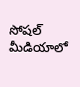సోషల్ మీడియాలో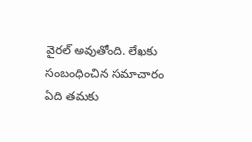వైరల్ అవుతోంది. లేఖకు సంబంధించిన సమాచారం ఏది తమకు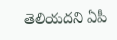తెలియదని ఏపీ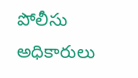పోలీసు అధికారులు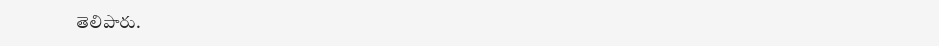తెలిపారు.